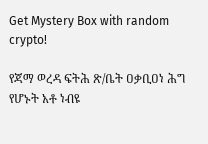Get Mystery Box with random crypto!

የጃማ ወረዳ ፍትሕ ጽ/ቤት ዐቃቢዐነ ሕግ የሆኑት አቶ ነብዩ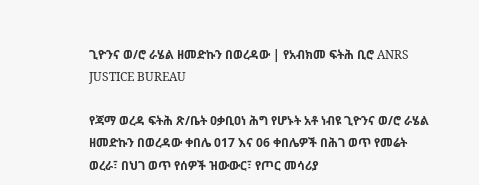ጊዮንና ወ/ሮ ራሄል ዘመድኩን በወረዳው | የአብክመ ፍትሕ ቢሮ ANRS JUSTICE BUREAU

የጃማ ወረዳ ፍትሕ ጽ/ቤት ዐቃቢዐነ ሕግ የሆኑት አቶ ነብዩ ጊዮንና ወ/ሮ ራሄል ዘመድኩን በወረዳው ቀበሌ 017 እና 06 ቀበሌዎች በሕገ ወጥ የመሬት ወረራ፣ በህገ ወጥ የሰዎች ዝውውር፣ የጦር መሳሪያ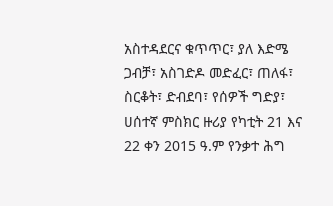አስተዳደርና ቁጥጥር፣ ያለ እድሜ ጋብቻ፣ አስገድዶ መድፈር፣ ጠለፋ፣ ስርቆት፣ ድብደባ፣ የሰዎች ግድያ፣ ሀሰተኛ ምስክር ዙሪያ የካቲት 21 እና 22 ቀን 2015 ዓ.ም የንቃተ ሕግ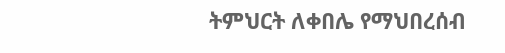ትምህርት ለቀበሌ የማህበረሰብ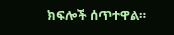ክፍሎች ሰጥተዋል።